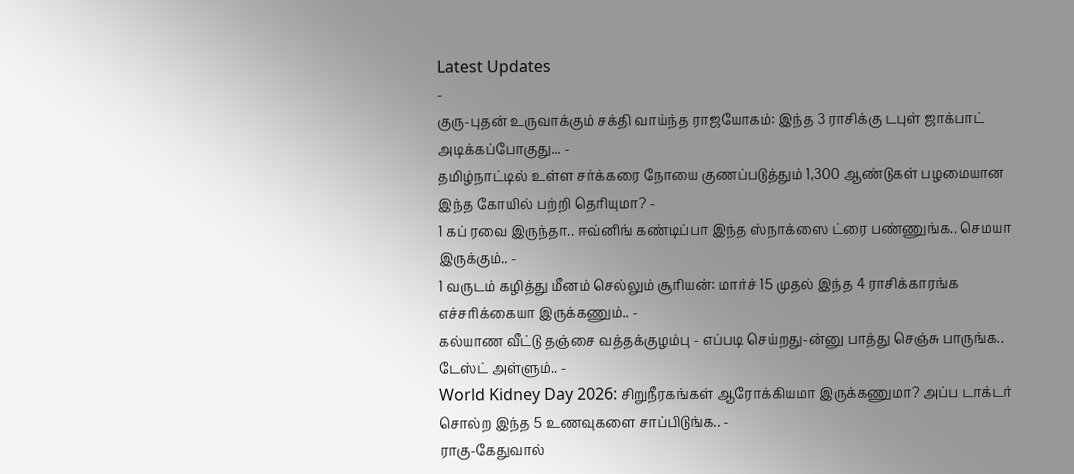Latest Updates
-
குரு-புதன் உருவாக்கும் சக்தி வாய்ந்த ராஜயோகம்: இந்த 3 ராசிக்கு டபுள் ஜாக்பாட் அடிக்கப்போகுது... -
தமிழ்நாட்டில் உள்ள சர்க்கரை நோயை குணப்படுத்தும் 1,300 ஆண்டுகள் பழமையான இந்த கோயில் பற்றி தெரியுமா? -
1 கப் ரவை இருந்தா.. ஈவ்னிங் கண்டிப்பா இந்த ஸ்நாக்ஸை ட்ரை பண்ணுங்க.. செமயா இருக்கும்.. -
1 வருடம் கழித்து மீனம் செல்லும் சூரியன்: மார்ச் 15 முதல் இந்த 4 ராசிக்காரங்க எச்சரிக்கையா இருக்கணும்.. -
கல்யாண வீட்டு தஞ்சை வத்தக்குழம்பு - எப்படி செய்றது-ன்னு பாத்து செஞ்சு பாருங்க.. டேஸ்ட் அள்ளும்.. -
World Kidney Day 2026: சிறுநீரகங்கள் ஆரோக்கியமா இருக்கணுமா? அப்ப டாக்டர் சொல்ற இந்த 5 உணவுகளை சாப்பிடுங்க.. -
ராகு-கேதுவால்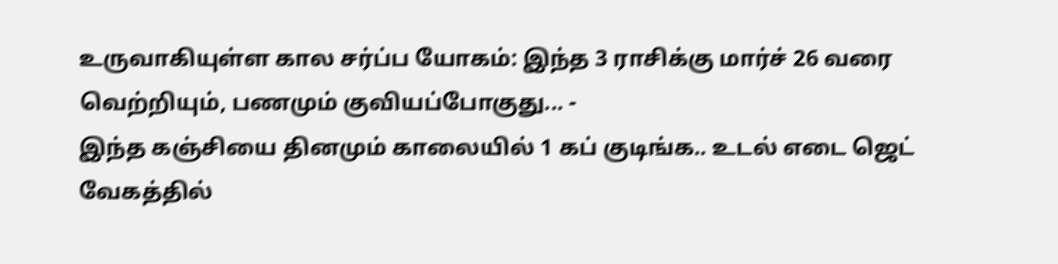உருவாகியுள்ள கால சர்ப்ப யோகம்: இந்த 3 ராசிக்கு மார்ச் 26 வரை வெற்றியும், பணமும் குவியப்போகுது... -
இந்த கஞ்சியை தினமும் காலையில் 1 கப் குடிங்க.. உடல் எடை ஜெட் வேகத்தில்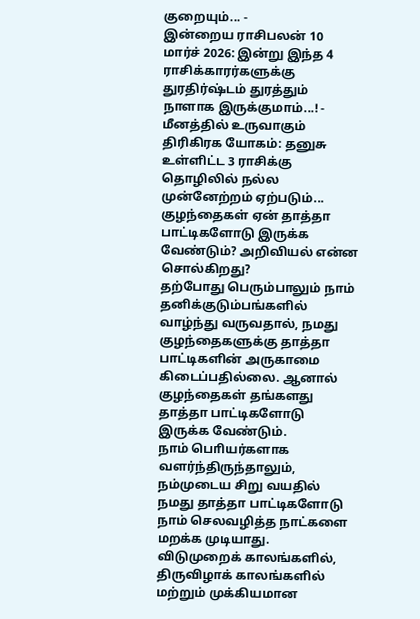குறையும்... -
இன்றைய ராசிபலன் 10 மார்ச் 2026: இன்று இந்த 4 ராசிக்காரர்களுக்கு துரதிர்ஷ்டம் துரத்தும் நாளாக இருக்குமாம்...! -
மீனத்தில் உருவாகும் திரிகிரக யோகம்: தனுசு உள்ளிட்ட 3 ராசிக்கு தொழிலில் நல்ல முன்னேற்றம் ஏற்படும்...
குழந்தைகள் ஏன் தாத்தா பாட்டிகளோடு இருக்க வேண்டும்? அறிவியல் என்ன சொல்கிறது?
தற்போது பெரும்பாலும் நாம் தனிக்குடும்பங்களில் வாழ்ந்து வருவதால், நமது குழந்தைகளுக்கு தாத்தா பாட்டிகளின் அருகாமை கிடைப்பதில்லை. ஆனால் குழந்தைகள் தங்களது தாத்தா பாட்டிகளோடு இருக்க வேண்டும்.
நாம் பொியர்களாக வளர்ந்திருந்தாலும், நம்முடைய சிறு வயதில் நமது தாத்தா பாட்டிகளோடு நாம் செலவழித்த நாட்களை மறக்க முடியாது. விடுமுறைக் காலங்களில், திருவிழாக் காலங்களில் மற்றும் முக்கியமான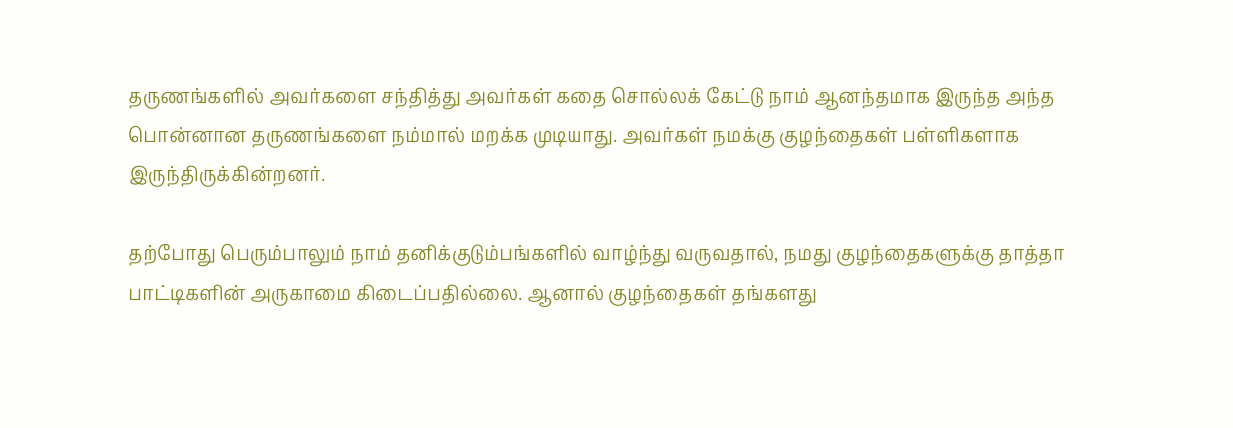தருணங்களில் அவர்களை சந்தித்து அவர்கள் கதை சொல்லக் கேட்டு நாம் ஆனந்தமாக இருந்த அந்த பொன்னான தருணங்களை நம்மால் மறக்க முடியாது. அவர்கள் நமக்கு குழந்தைகள் பள்ளிகளாக இருந்திருக்கின்றனர்.

தற்போது பெரும்பாலும் நாம் தனிக்குடும்பங்களில் வாழ்ந்து வருவதால், நமது குழந்தைகளுக்கு தாத்தா பாட்டிகளின் அருகாமை கிடைப்பதில்லை. ஆனால் குழந்தைகள் தங்களது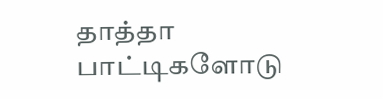தாத்தா பாட்டிகளோடு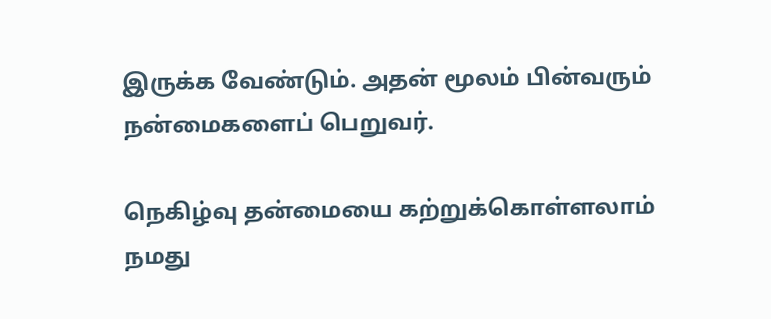இருக்க வேண்டும். அதன் மூலம் பின்வரும் நன்மைகளைப் பெறுவர்.

நெகிழ்வு தன்மையை கற்றுக்கொள்ளலாம்
நமது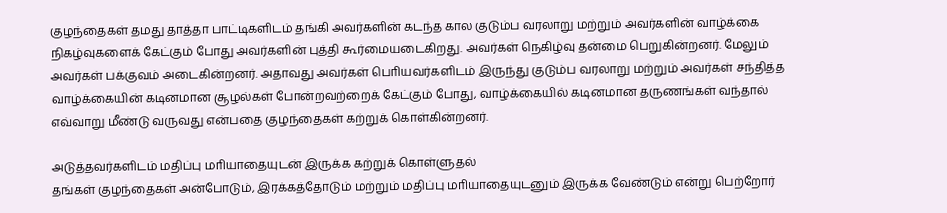குழந்தைகள் தமது தாத்தா பாட்டிகளிடம் தங்கி அவர்களின் கடந்த கால குடும்ப வரலாறு மற்றும் அவர்களின் வாழ்க்கை நிகழ்வுகளைக் கேட்கும் போது அவர்களின் புத்தி கூர்மையடைகிறது. அவர்கள் நெகிழ்வு தன்மை பெறுகின்றனர். மேலும் அவர்கள் பக்குவம் அடைகின்றனர். அதாவது அவர்கள் பொியவர்களிடம் இருந்து குடும்ப வரலாறு மற்றும் அவர்கள் சந்தித்த வாழ்க்கையின் கடினமான சூழல்கள் போன்றவற்றைக் கேட்கும் போது, வாழ்க்கையில் கடினமான தருணங்கள் வந்தால் எவ்வாறு மீண்டு வருவது என்பதை குழந்தைகள் கற்றுக் கொள்கின்றனர்.

அடுத்தவர்களிடம் மதிப்பு மாியாதையுடன் இருக்க கற்றுக் கொள்ளுதல்
தங்கள் குழந்தைகள் அன்போடும், இரக்கத்தோடும் மற்றும் மதிப்பு மாியாதையுடனும் இருக்க வேண்டும் என்று பெற்றோர்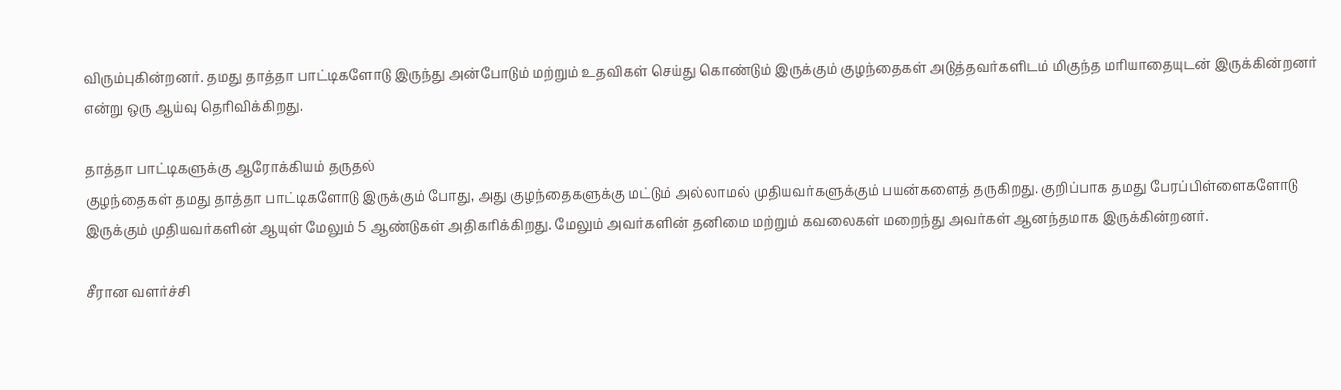விரும்புகின்றனர். தமது தாத்தா பாட்டிகளோடு இருந்து அன்போடும் மற்றும் உதவிகள் செய்து கொண்டும் இருக்கும் குழந்தைகள் அடுத்தவர்களிடம் மிகுந்த மாியாதையுடன் இருக்கின்றனர் என்று ஒரு ஆய்வு தொிவிக்கிறது.

தாத்தா பாட்டிகளுக்கு ஆரோக்கியம் தருதல்
குழந்தைகள் தமது தாத்தா பாட்டிகளோடு இருக்கும் போது, அது குழந்தைகளுக்கு மட்டும் அல்லாமல் முதியவர்களுக்கும் பயன்களைத் தருகிறது. குறிப்பாக தமது பேரப்பிள்ளைகளோடு இருக்கும் முதியவர்களின் ஆயுள் மேலும் 5 ஆண்டுகள் அதிகாிக்கிறது. மேலும் அவர்களின் தனிமை மற்றும் கவலைகள் மறைந்து அவர்கள் ஆனந்தமாக இருக்கின்றனர்.

சீரான வளர்ச்சி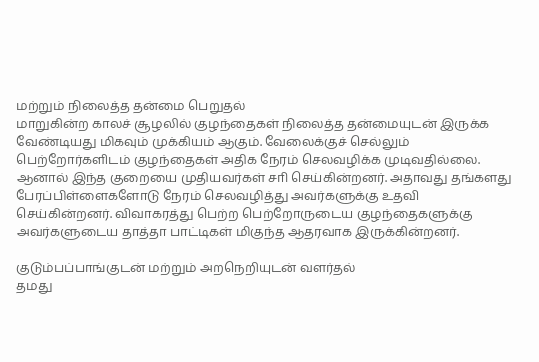மற்றும் நிலைத்த தன்மை பெறுதல்
மாறுகின்ற காலச் சூழலில் குழந்தைகள் நிலைத்த தன்மையுடன் இருக்க வேண்டியது மிகவும் முக்கியம் ஆகும். வேலைக்குச் செல்லும் பெற்றோர்களிடம் குழந்தைகள் அதிக நேரம் செலவழிக்க முடிவதில்லை. ஆனால் இந்த குறையை முதியவர்கள் சாி செய்கின்றனர். அதாவது தங்களது பேரப்பிள்ளைகளோடு நேரம் செலவழித்து அவர்களுக்கு உதவி செய்கின்றனர். விவாகரத்து பெற்ற பெற்றோருடைய குழந்தைகளுக்கு அவர்களுடைய தாத்தா பாட்டிகள் மிகுந்த ஆதரவாக இருக்கின்றனர்.

குடும்பப்பாங்குடன் மற்றும் அறநெறியுடன் வளர்தல்
தமது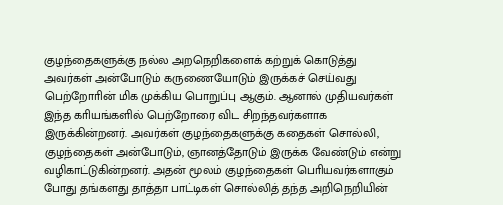குழந்தைகளுக்கு நல்ல அறநெறிகளைக் கற்றுக் கொடுத்து அவர்கள் அன்போடும் கருணையோடும் இருக்கச் செய்வது பெற்றோாின் மிக முக்கிய பொறுப்பு ஆகும். ஆனால் முதியவர்கள் இந்த காியங்களில் பெற்றோரை விட சிறந்தவர்களாக இருக்கின்றனர். அவர்கள் குழந்தைகளுக்கு கதைகள் சொல்லி, குழந்தைகள் அன்போடும், ஞானத்தோடும் இருக்க வேண்டும் என்று வழிகாட்டுகின்றனர். அதன் மூலம் குழந்தைகள் பொியவர்களாகும் போது தங்களது தாத்தா பாட்டிகள் சொல்லித் தந்த அறிநெறியின்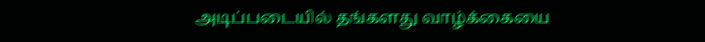அடிப்படையில் தங்களது வாழ்க்கையை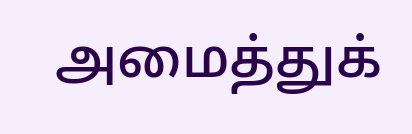அமைத்துக்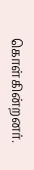கொள்கின்றனர்.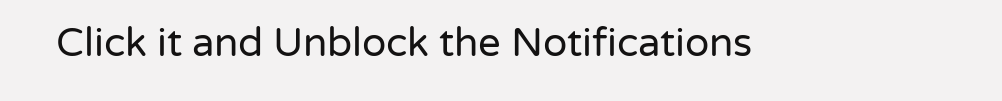Click it and Unblock the Notifications